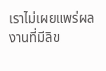เราไม่เผยแพร่ผลงานที่มีลิข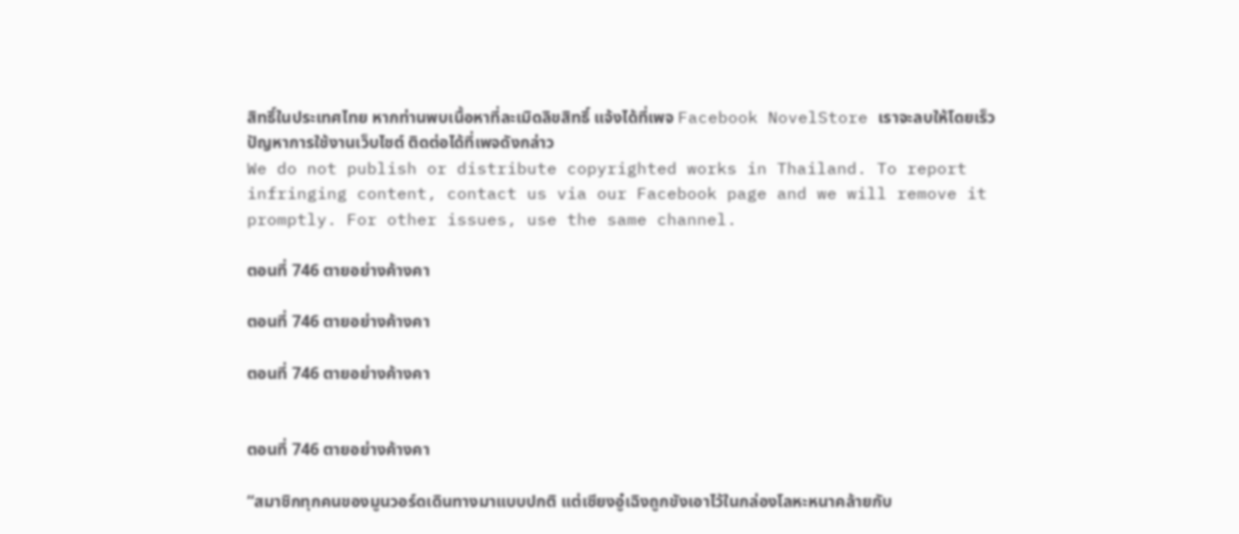สิทธิ์ในประเทศไทย หากท่านพบเนื้อหาที่ละเมิดลิขสิทธิ์ แจ้งได้ที่เพจ Facebook NovelStore เราจะลบให้โดยเร็ว
ปัญหาการใช้งานเว็บไซต์ ติดต่อได้ที่เพจดังกล่าว
We do not publish or distribute copyrighted works in Thailand. To report infringing content, contact us via our Facebook page and we will remove it promptly. For other issues, use the same channel.

ตอนที่ 746 ตายอย่างค้างคา

ตอนที่ 746 ตายอย่างค้างคา

ตอนที่ 746 ตายอย่างค้างคา


ตอนที่ 746 ตายอย่างค้างคา

“สมาชิกทุกคนของมูนวอร์ดเดินทางมาแบบปกติ แต่เซียงอู๋เฉิงถูกขังเอาไว้ในกล่องโลหะหนาคล้ายกับ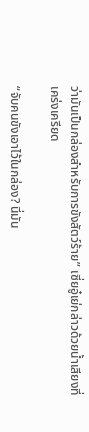ว่ามันเป็นกล่องสำหรับการขังสัตว์ร้าย” เซี่ยอู๋เย่กล่าวด้วยน้ำเสียงที่เคร่งเครียด

“จับคนขังเอาไว้ในกล่อง? นี่มัน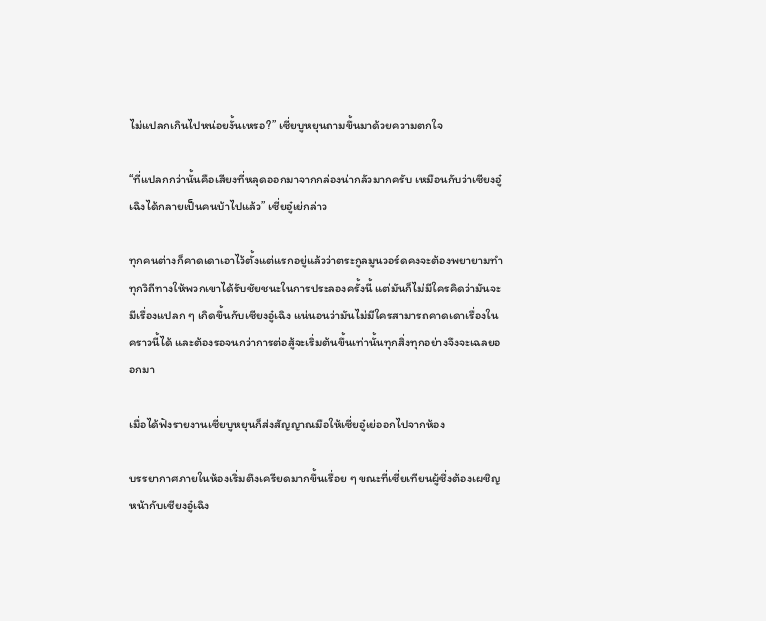ไม่แปลกเกินไปหน่อยงั้นเหรอ?” เซี่ยบูหยุนถามขึ้นมาด้วยความตกใจ

“ที่แปลกกว่านั้นคือเสียงที่หลุดออกมาจากกล่องน่ากลัวมากครับ เหมือนกับว่าเซียงอู๋เฉิงได้กลายเป็นคนบ้าไปแล้ว” เซี่ยอู๋เย่กล่าว

ทุกคนต่างก็คาดเดาเอาไว้ตั้งแต่แรกอยู่แล้วว่าตระกูลมูนวอร์ดคงจะต้องพยายามทำทุกวิถีทางให้พวกเขาได้รับชัยชนะในการประลองครั้งนี้ แต่มันก็ไม่มีใครคิดว่ามันจะมีเรื่องแปลก ๆ เกิดขึ้นกับเซียงอู๋เฉิง แน่นอนว่ามันไม่มีใครสามารถคาดเดาเรื่องในคราวนี้ได้ และต้องรอจนกว่าการต่อสู้จะเริ่มต้นขึ้นเท่านั้นทุกสิ่งทุกอย่างจึงจะเฉลยออกมา

เมื่อได้ฟังรายงานเซี่ยบูหยุนก็ส่งสัญญาณมือให้เซี่ยอู๋เย่ออกไปจากห้อง

บรรยากาศภายในห้องเริ่มตึงเครียดมากขึ้นเรื่อย ๆ ขณะที่เซี่ยเทียนผู้ซึ่งต้องเผชิญหน้ากับเซียงอู๋เฉิง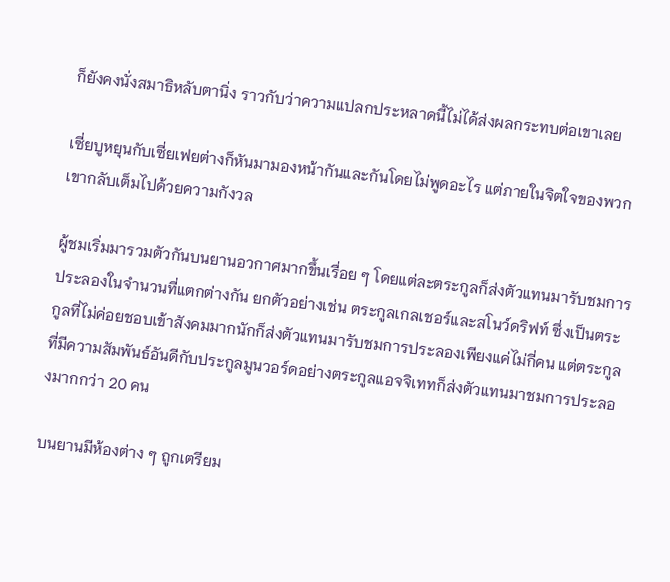ก็ยังคงนั่งสมาธิหลับตานิ่ง ราวกับว่าความแปลกประหลาดนี้ไม่ได้ส่งผลกระทบต่อเขาเลย

เซี่ยบูหยุนกับเซี่ยเฟยต่างก็หันมามองหน้ากันและกันโดยไม่พูดอะไร แต่ภายในจิตใจของพวกเขากลับเต็มไปด้วยความกังวล

ผู้ชมเริ่มมารวมตัวกันบนยานอวกาศมากขึ้นเรื่อย ๆ โดยแต่ละตระกูลก็ส่งตัวแทนมารับชมการประลองในจำนวนที่แตกต่างกัน ยกตัวอย่างเช่น ตระกูลเกลเชอร์และสโนว์ดริฟท์ ซึ่งเป็นตระกูลที่ไม่ค่อยชอบเข้าสังคมมากนักก็ส่งตัวแทนมารับชมการประลองเพียงแค่ไม่กี่คน แต่ตระกูลที่มีความสัมพันธ์อันดีกับประกูลมูนวอร์ดอย่างตระกูลแอจจิเททก็ส่งตัวแทนมาชมการประลองมากกว่า 20 คน

บนยานมีห้องต่าง ๆ ถูกเตรียม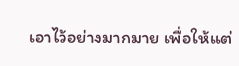เอาไว้อย่างมากมาย เพื่อให้แต่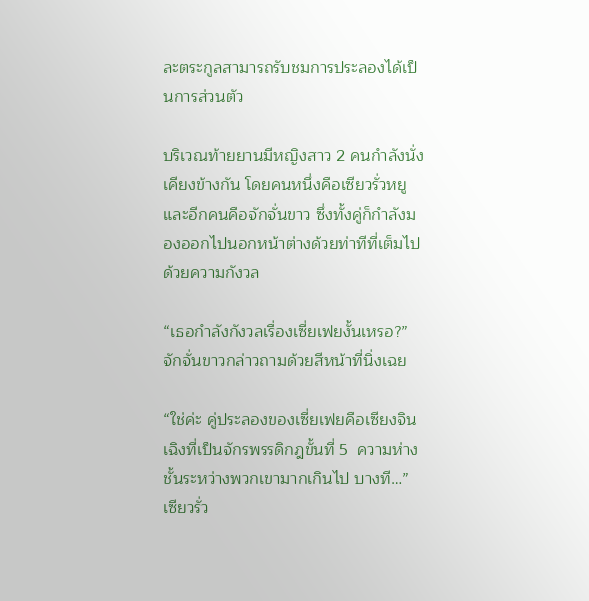ละตระกูลสามารถรับชมการประลองได้เป็นการส่วนตัว

บริเวณท้ายยานมีหญิงสาว 2 คนกำลังนั่งเคียงข้างกัน โดยคนหนึ่งคือเซียวรั่วหยูและอีกคนคือจักจั่นขาว ซึ่งทั้งคู่ก็กำลังมองออกไปนอกหน้าต่างด้วยท่าทีที่เต็มไปด้วยความกังวล

“เธอกำลังกังวลเรื่องเซี่ยเฟยงั้นเหรอ?” จักจั่นขาวกล่าวถามด้วยสีหน้าที่นิ่งเฉย

“ใช่ค่ะ คู่ประลองของเซี่ยเฟยคือเซียงจินเฉิงที่เป็นจักรพรรดิกฎขั้นที่ 5  ความห่างชั้นระหว่างพวกเขามากเกินไป บางที…” เซียวรั่ว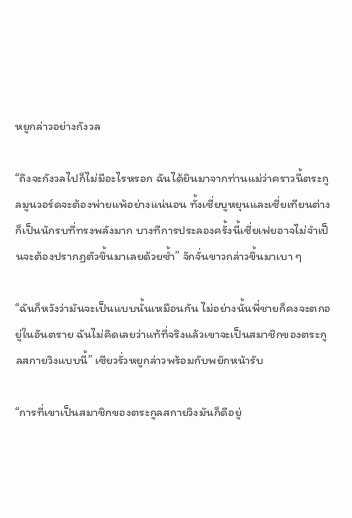หยูกล่าวอย่างกังวล

“ถึงจะกังวลไปก็ไม่มีอะไรหรอก ฉันได้ยินมาจากท่านแม่ว่าคราวนี้ตระกูลมูนวอร์ดจะต้องพ่ายแพ้อย่างแน่นอน ทั้งเซี่ยบูหยุนและเซี่ยเทียนต่างก็เป็นนักรบที่ทรงพลังมาก บางทีการประลองครั้งนี้เซี่ยเฟยอาจไม่จำเป็นจะต้องปรากฏตัวขึ้นมาเลยด้วยซ้ำ” จักจั่นขาวกล่าวขึ้นมาเบา ๆ

“ฉันก็หวังว่ามันจะเป็นแบบนั้นเหมือนกัน ไม่อย่างนั้นพี่ชายก็คงจะตกอยู่ในอันตราย ฉันไม่คิดเลยว่าแท้ที่จริงแล้วเขาจะเป็นสมาชิกของตระกูลสกายวิงแบบนี้” เซียวรั่วหยูกล่าวพร้อมกับพยักหน้ารับ

“การที่เขาเป็นสมาชิกของตระกูลสกายวิงมันก็ดีอยู่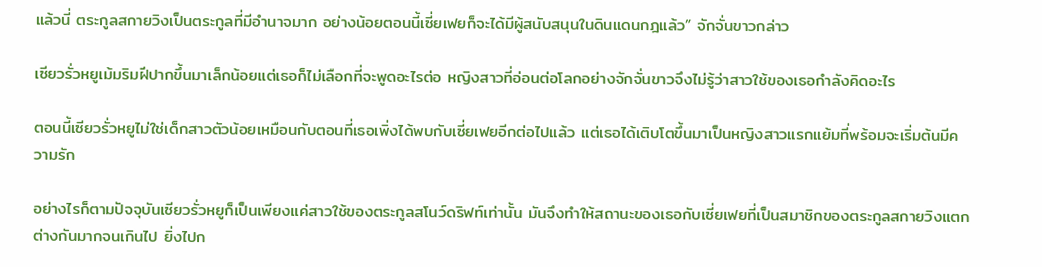แล้วนี่ ตระกูลสกายวิงเป็นตระกูลที่มีอำนาจมาก อย่างน้อยตอนนี้เซี่ยเฟยก็จะได้มีผู้สนับสนุนในดินแดนกฎแล้ว” จักจั่นขาวกล่าว

เซียวรั่วหยูเม้มริมฝีปากขึ้นมาเล็กน้อยแต่เธอก็ไม่เลือกที่จะพูดอะไรต่อ หญิงสาวที่อ่อนต่อโลกอย่างจักจั่นขาวจึงไม่รู้ว่าสาวใช้ของเธอกำลังคิดอะไร

ตอนนี้เซียวรั่วหยูไม่ใช่เด็กสาวตัวน้อยเหมือนกับตอนที่เธอเพิ่งได้พบกับเซี่ยเฟยอีกต่อไปแล้ว แต่เธอได้เติบโตขึ้นมาเป็นหญิงสาวแรกแย้มที่พร้อมจะเริ่มต้นมีความรัก

อย่างไรก็ตามปัจจุบันเซียวรั่วหยูก็เป็นเพียงแค่สาวใช้ของตระกูลสโนว์ดริฟท์เท่านั้น มันจึงทำให้สถานะของเธอกับเซี่ยเฟยที่เป็นสมาชิกของตระกูลสกายวิงแตกต่างกันมากจนเกินไป ยิ่งไปก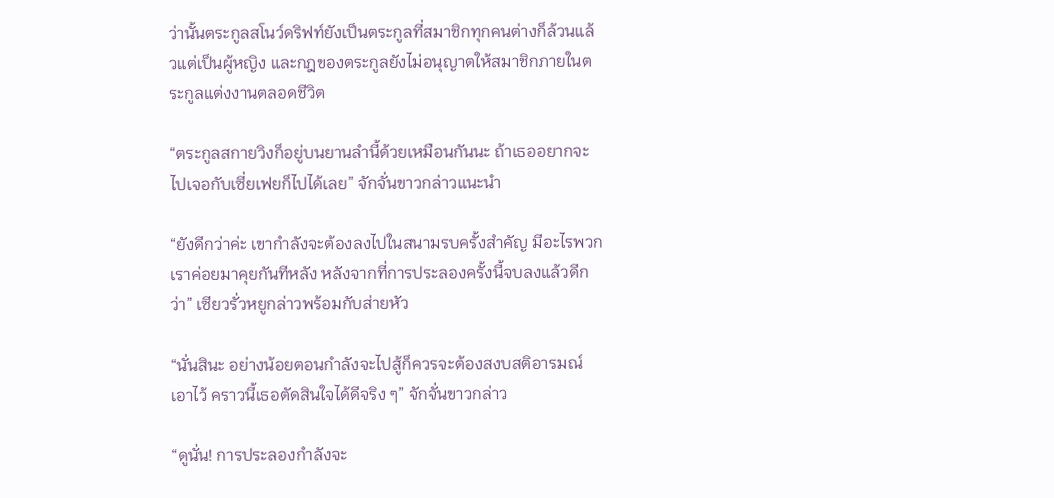ว่านั้นตระกูลสโนว์ดริฟท์ยังเป็นตระกูลที่สมาชิกทุกคนต่างก็ล้วนแล้วแต่เป็นผู้หญิง และกฎของตระกูลยังไม่อนุญาตให้สมาชิกภายในตระกูลแต่งงานตลอดชีวิต

“ตระกูลสกายวิงก็อยู่บนยานลำนี้ด้วยเหมือนกันนะ ถ้าเธออยากจะไปเจอกับเซี่ยเฟยก็ไปได้เลย” จักจั่นขาวกล่าวแนะนำ

“ยังดีกว่าค่ะ เขากำลังจะต้องลงไปในสนามรบครั้งสำคัญ มีอะไรพวกเราค่อยมาคุยกันทีหลัง หลังจากที่การประลองครั้งนี้จบลงแล้วดีกว่า” เซียวรั่วหยูกล่าวพร้อมกับส่ายหัว

“นั่นสินะ อย่างน้อยตอนกำลังจะไปสู้ก็ควรจะต้องสงบสติอารมณ์เอาไว้ คราวนี้เธอตัดสินใจได้ดีจริง ๆ” จักจั่นขาวกล่าว

“ดูนั่น! การประลองกำลังจะ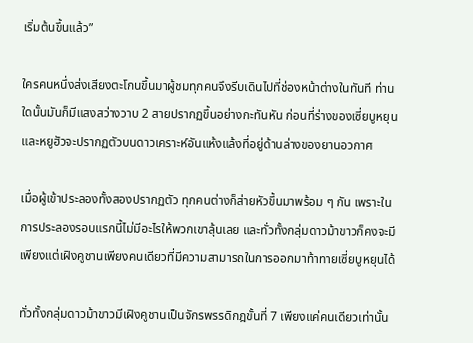เริ่มต้นขึ้นแล้ว”

ใครคนหนึ่งส่งเสียงตะโกนขึ้นมาผู้ชมทุกคนจึงรีบเดินไปที่ช่องหน้าต่างในทันที ท่านใดนั้นมันก็มีแสงสว่างวาบ 2 สายปรากฏขึ้นอย่างกะทันหัน ก่อนที่ร่างของเซี่ยบูหยุนและหยูฮัวจะปรากฏตัวบนดาวเคราะห์อันแห้งแล้งที่อยู่ด้านล่างของยานอวกาศ

เมื่อผู้เข้าประลองทั้งสองปรากฏตัว ทุกคนต่างก็ส่ายหัวขึ้นมาพร้อม ๆ กัน เพราะในการประลองรอบแรกนี้ไม่มีอะไรให้พวกเขาลุ้นเลย และทั่วทั้งกลุ่มดาวม้าขาวก็คงจะมีเพียงแต่เฝิงคูชานเพียงคนเดียวที่มีความสามารถในการออกมาท้าทายเซี่ยบูหยุนได้

ทั่วทั้งกลุ่มดาวม้าขาวมีเฝิงคูชานเป็นจักรพรรดิกฎขั้นที่ 7 เพียงแค่คนเดียวเท่านั้น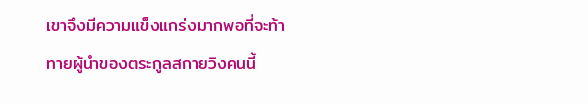เขาจึงมีความแข็งแกร่งมากพอที่จะท้าทายผู้นำของตระกูลสกายวิงคนนี้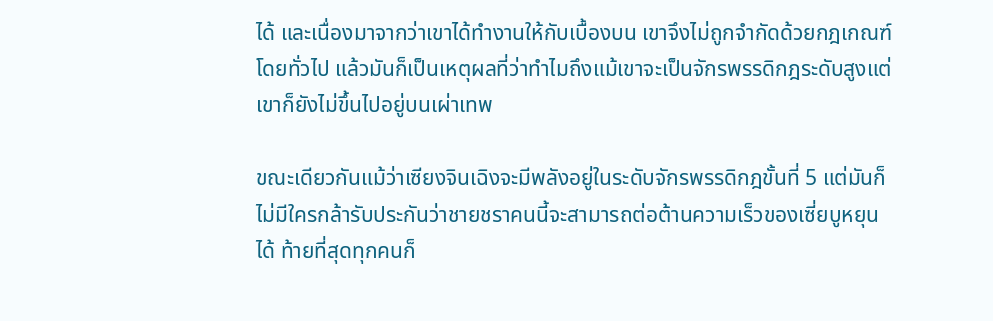ได้ และเนื่องมาจากว่าเขาได้ทำงานให้กับเบื้องบน เขาจึงไม่ถูกจำกัดด้วยกฎเกณฑ์โดยทั่วไป แล้วมันก็เป็นเหตุผลที่ว่าทำไมถึงแม้เขาจะเป็นจักรพรรดิกฎระดับสูงแต่เขาก็ยังไม่ขึ้นไปอยู่บนเผ่าเทพ

ขณะเดียวกันแม้ว่าเซียงจินเฉิงจะมีพลังอยู่ในระดับจักรพรรดิกฎขั้นที่ 5 แต่มันก็ไม่มีใครกล้ารับประกันว่าชายชราคนนี้จะสามารถต่อต้านความเร็วของเซี่ยบูหยุนได้ ท้ายที่สุดทุกคนก็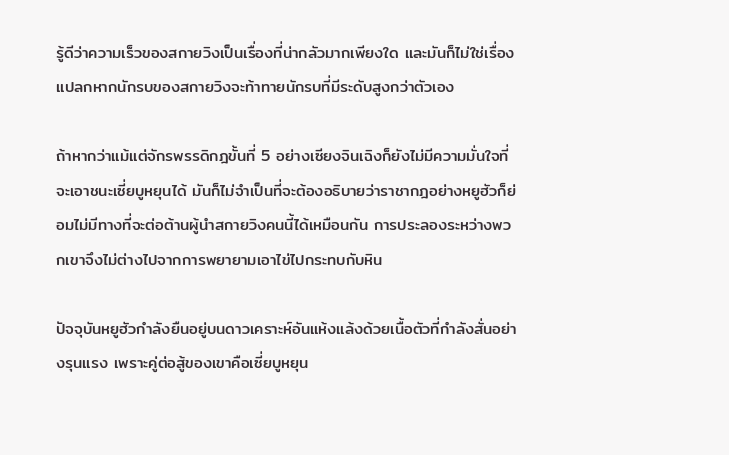รู้ดีว่าความเร็วของสกายวิงเป็นเรื่องที่น่ากลัวมากเพียงใด และมันก็ไม่ใช่เรื่องแปลกหากนักรบของสกายวิงจะท้าทายนักรบที่มีระดับสูงกว่าตัวเอง

ถ้าหากว่าแม้แต่จักรพรรดิกฎขั้นที่ 5 อย่างเซียงจินเฉิงก็ยังไม่มีความมั่นใจที่จะเอาชนะเซี่ยบูหยุนได้ มันก็ไม่จำเป็นที่จะต้องอธิบายว่าราชากฎอย่างหยูฮัวก็ย่อมไม่มีทางที่จะต่อต้านผู้นำสกายวิงคนนี้ได้เหมือนกัน การประลองระหว่างพวกเขาจึงไม่ต่างไปจากการพยายามเอาไข่ไปกระทบกับหิน

ปัจจุบันหยูฮัวกำลังยืนอยู่บนดาวเคราะห์อันแห้งแล้งด้วยเนื้อตัวที่กำลังสั่นอย่างรุนแรง เพราะคู่ต่อสู้ของเขาคือเซี่ยบูหยุน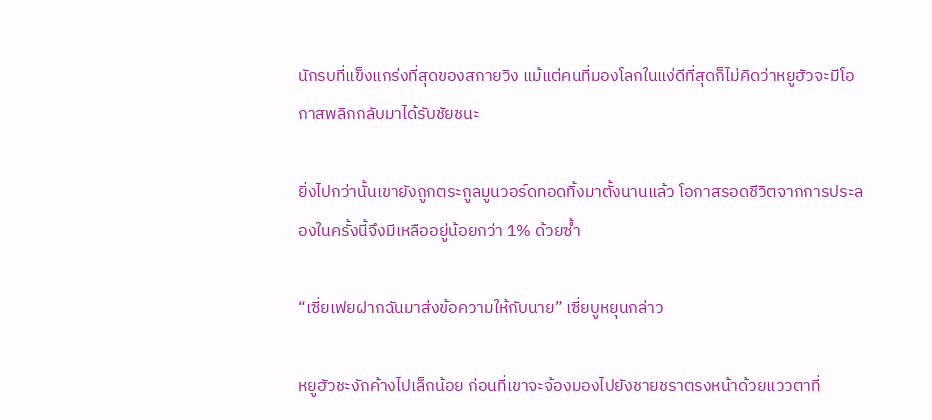นักรบที่แข็งแกร่งที่สุดของสกายวิง แม้แต่คนที่มองโลกในแง่ดีที่สุดก็ไม่คิดว่าหยูฮัวจะมีโอกาสพลิกกลับมาได้รับชัยชนะ

ยิ่งไปกว่านั้นเขายังถูกตระกูลมูนวอร์ดทอดทิ้งมาตั้งนานแล้ว โอกาสรอดชีวิตจากการประลองในครั้งนี้จึงมีเหลืออยู่น้อยกว่า 1% ด้วยซ้ำ

“เซี่ยเฟยฝากฉันมาส่งข้อความให้กับนาย” เซี่ยบูหยุนกล่าว

หยูฮัวชะงักค้างไปเล็กน้อย ก่อนที่เขาจะจ้องมองไปยังชายชราตรงหน้าด้วยแววตาที่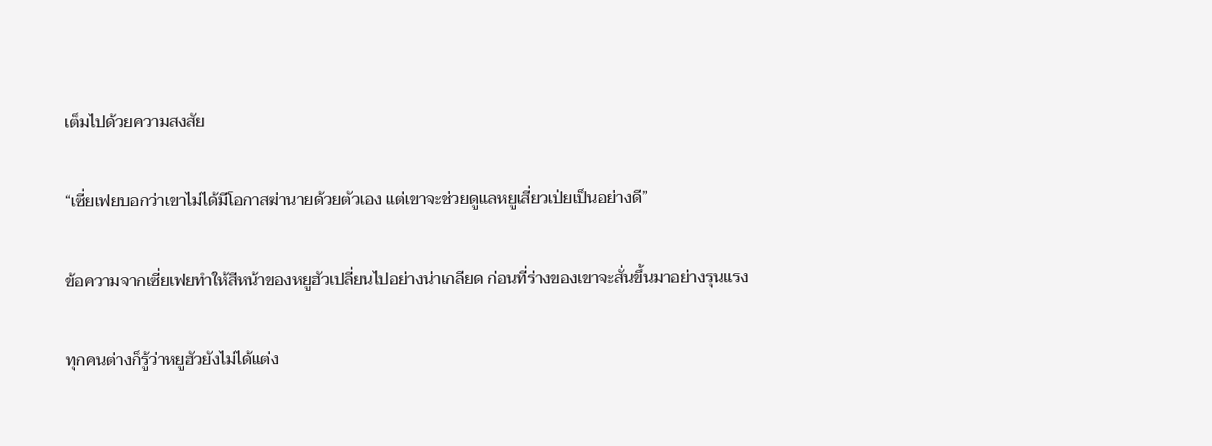เต็มไปด้วยความสงสัย

“เซี่ยเฟยบอกว่าเขาไม่ได้มีโอกาสฆ่านายด้วยตัวเอง แต่เขาจะช่วยดูแลหยูเสี่ยวเป่ยเป็นอย่างดี”

ข้อความจากเซี่ยเฟยทำให้สีหน้าของหยูฮัวเปลี่ยนไปอย่างน่าเกลียด ก่อนที่ร่างของเขาจะสั่นขึ้นมาอย่างรุนแรง

ทุกคนต่างก็รู้ว่าหยูฮัวยังไม่ได้แต่ง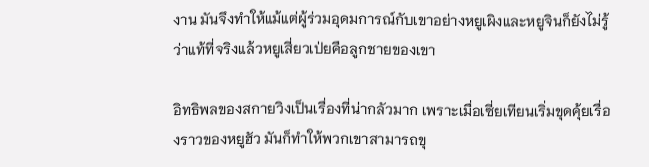งาน มันจึงทำให้แม้แต่ผู้ร่วมอุดมการณ์กับเขาอย่างหยูเผิงและหยูจินก็ยังไม่รู้ว่าแท้ที่จริงแล้วหยูเสี่ยวเป่ยคือลูกชายของเขา

อิทธิพลของสกายวิงเป็นเรื่องที่น่ากลัวมาก เพราะเมื่อเซี่ยเทียนเริ่มขุดคุ้ยเรื่องราวของหยูฮัว มันก็ทำให้พวกเขาสามารถขุ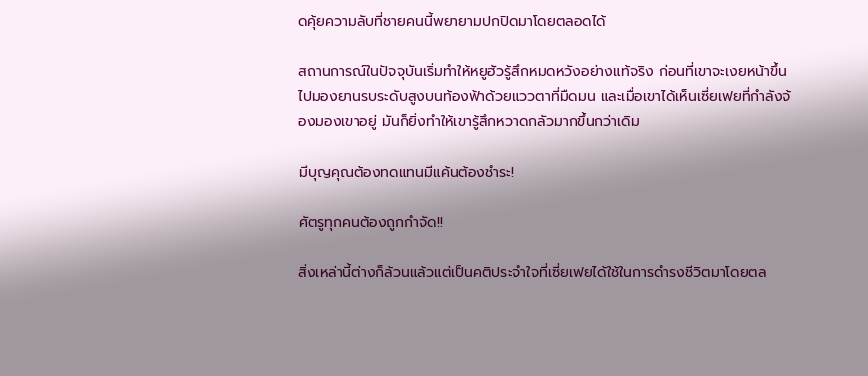ดคุ้ยความลับที่ชายคนนี้พยายามปกปิดมาโดยตลอดได้

สถานการณ์ในปัจจุบันเริ่มทำให้หยูฮัวรู้สึกหมดหวังอย่างแท้จริง ก่อนที่เขาจะเงยหน้าขึ้นไปมองยานรบระดับสูงบนท้องฟ้าด้วยแววตาที่มืดมน และเมื่อเขาได้เห็นเซี่ยเฟยที่กำลังจ้องมองเขาอยู่ มันก็ยิ่งทำให้เขารู้สึกหวาดกลัวมากขึ้นกว่าเดิม

มีบุญคุณต้องทดแทนมีแค้นต้องชำระ!

ศัตรูทุกคนต้องถูกกำจัด!!

สิ่งเหล่านี้ต่างก็ล้วนแล้วแต่เป็นคติประจำใจที่เซี่ยเฟยได้ใช้ในการดำรงชีวิตมาโดยตล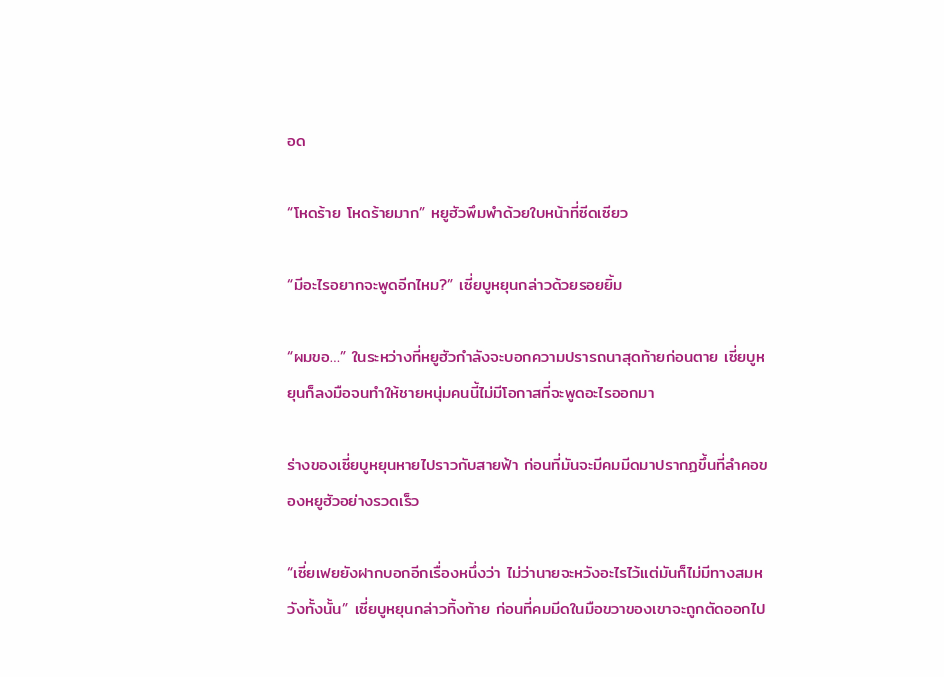อด

“โหดร้าย โหดร้ายมาก” หยูฮัวพึมพำด้วยใบหน้าที่ซีดเซียว

“มีอะไรอยากจะพูดอีกไหม?” เซี่ยบูหยุนกล่าวด้วยรอยยิ้ม

“ผมขอ…” ในระหว่างที่หยูฮัวกำลังจะบอกความปรารถนาสุดท้ายก่อนตาย เซี่ยบูหยุนก็ลงมือจนทำให้ชายหนุ่มคนนี้ไม่มีโอกาสที่จะพูดอะไรออกมา

ร่างของเซี่ยบูหยุนหายไปราวกับสายฟ้า ก่อนที่มันจะมีคมมีดมาปรากฏขึ้นที่ลำคอของหยูฮัวอย่างรวดเร็ว

“เซี่ยเฟยยังฝากบอกอีกเรื่องหนึ่งว่า ไม่ว่านายจะหวังอะไรไว้แต่มันก็ไม่มีทางสมหวังทั้งนั้น” เซี่ยบูหยุนกล่าวทิ้งท้าย ก่อนที่คมมีดในมือขวาของเขาจะถูกตัดออกไป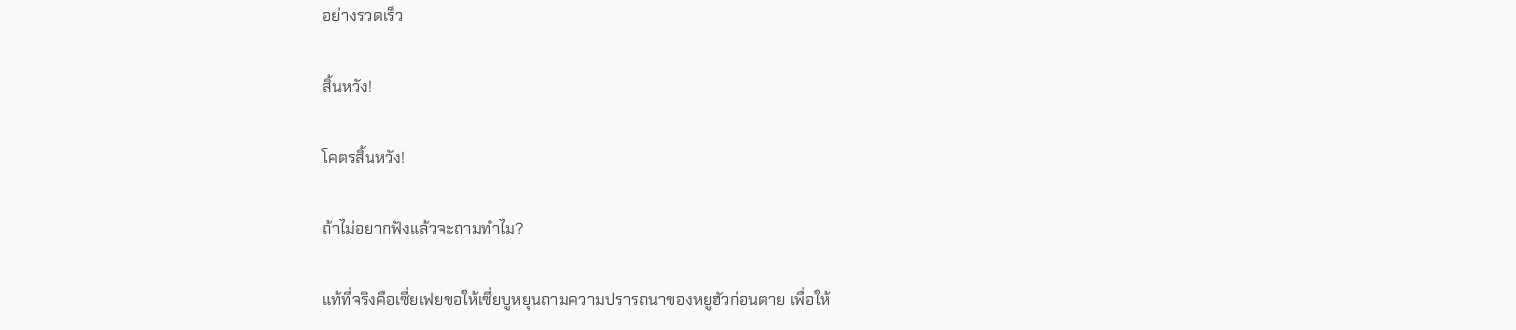อย่างรวดเร็ว

สิ้นหวัง!

โคตรสิ้นหวัง!

ถ้าไม่อยากฟังแล้วจะถามทำไม?

แท้ที่จริงคือเซี่ยเฟยขอให้เซี่ยบูหยุนถามความปรารถนาของหยูฮัวก่อนตาย เพื่อให้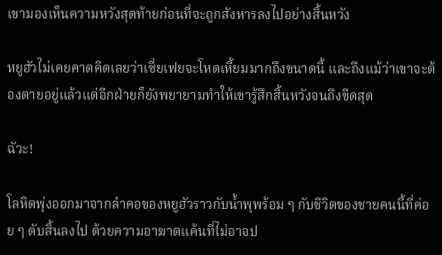เขามองเห็นความหวังสุดท้ายก่อนที่จะถูกสังหารลงไปอย่างสิ้นหวัง

หยูฮัวไม่เคยคาดคิดเลยว่าเซี่ยเฟยจะโหดเหี้ยมมากถึงขนาดนี้ และถึงแม้ว่าเขาจะต้องตายอยู่แล้วแต่อีกฝ่ายก็ยังพยายามทำให้เขารู้สึกสิ้นหวังจนถึงขีดสุด

ฉัวะ!

โลหิตพุ่งออกมาจากลำคอของหยูฮัวราวกับน้ำพุพร้อม ๆ กับชีวิตของชายคนนี้ที่ค่อย ๆ ดับสิ้นลงไป ด้วยความอาฆาตแค้นที่ไม่อาจป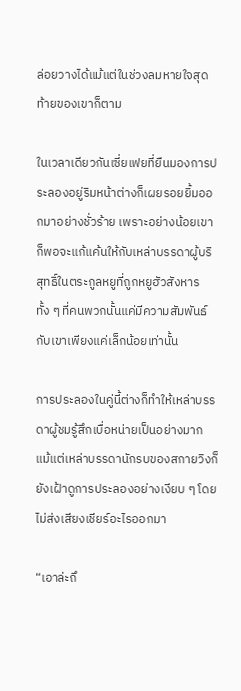ล่อยวางได้แม้แต่ในช่วงลมหายใจสุดท้ายของเขาก็ตาม

ในเวลาเดียวกันเซี่ยเฟยที่ยืนมองการประลองอยู่ริมหน้าต่างก็เผยรอยยิ้มออกมาอย่างชั่วร้าย เพราะอย่างน้อยเขาก็พอจะแก้แค้นให้กับเหล่าบรรดาผู้บริสุทธิ์ในตระกูลหยูที่ถูกหยูฮัวสังหารทั้ง ๆ ที่คนพวกนั้นแค่มีความสัมพันธ์กับเขาเพียงแค่เล็กน้อยเท่านั้น

การประลองในคู่นี้ต่างก็ทำให้เหล่าบรรดาผู้ชมรู้สึกเบื่อหน่ายเป็นอย่างมาก แม้แต่เหล่าบรรดานักรบของสกายวิงก็ยังเฝ้าดูการประลองอย่างเงียบ ๆ โดยไม่ส่งเสียงเชียร์อะไรออกมา

“เอาล่ะถึ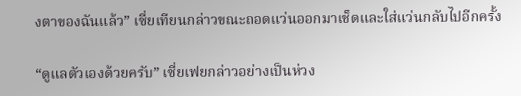งตาของฉันแล้ว” เซี่ยเทียนกล่าวขณะถอดแว่นออกมาเช็ดและใส่แว่นกลับไปอีกครั้ง

“ดูแลตัวเองด้วยครับ” เซี่ยเฟยกล่าวอย่างเป็นห่วง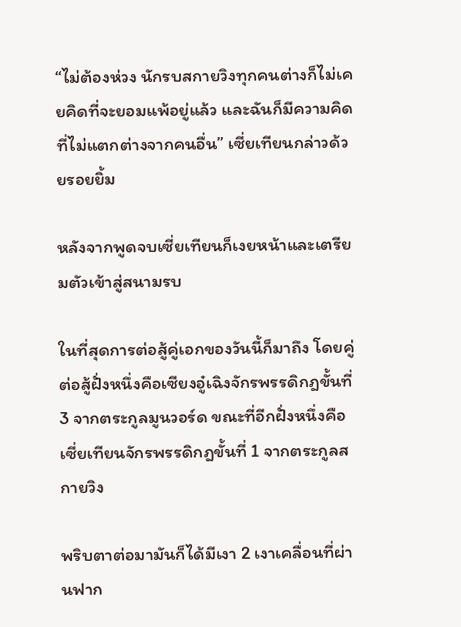“ไม่ต้องห่วง นักรบสกายวิงทุกคนต่างก็ไม่เคยคิดที่จะยอมแพ้อยู่แล้ว และฉันก็มีความคิดที่ไม่แตกต่างจากคนอื่น” เซี่ยเทียนกล่าวด้วยรอยยิ้ม

หลังจากพูดจบเซี่ยเทียนก็เงยหน้าและเตรียมตัวเข้าสู่สนามรบ

ในที่สุดการต่อสู้คู่เอกของวันนี้ก็มาถึง โดยคู่ต่อสู้ฝั่งหนึ่งคือเซียงอู๋เฉิงจักรพรรดิกฎขั้นที่ 3 จากตระกูลมูนวอร์ด ขณะที่อีกฝั่งหนึ่งคือเซี่ยเทียนจักรพรรดิกฎขั้นที่ 1 จากตระกูลสกายวิง

พริบตาต่อมามันก็ได้มีเงา 2 เงาเคลื่อนที่ผ่านฟาก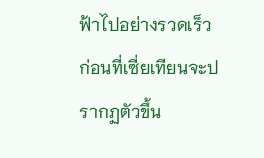ฟ้าไปอย่างรวดเร็ว ก่อนที่เซี่ยเทียนจะปรากฏตัวขึ้น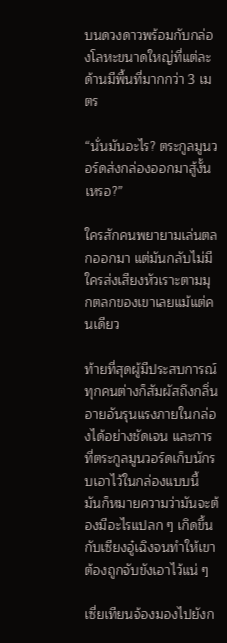บนดวงดาวพร้อมกับกล่องโลหะขนาดใหญ่ที่แต่ละด้านมีพื้นที่มากกว่า 3 เมตร

“นั่นมันอะไร? ตระกูลมูนวอร์ดส่งกล่องออกมาสู้งั้นเหรอ?”

ใครสักคนพยายามเล่นตลกออกมา แต่มันกลับไม่มีใครส่งเสียงหัวเราะตามมุกตลกของเขาเลยแม้แต่คนเดียว

ท้ายที่สุดผู้มีประสบการณ์ทุกคนต่างก็สัมผัสถึงกลิ่นอายอันรุนแรงภายในกล่องได้อย่างชัดเจน และการที่ตระกูลมูนวอร์ดเก็บนักรบเอาไว้ในกล่องแบบนี้ มันก็หมายความว่ามันจะต้องมีอะไรแปลก ๆ เกิดขึ้นกับเซียงอู๋เฉิงจนทำให้เขาต้องถูกจับขังเอาไว้แน่ ๆ

เซี่ยเทียนจ้องมองไปยังก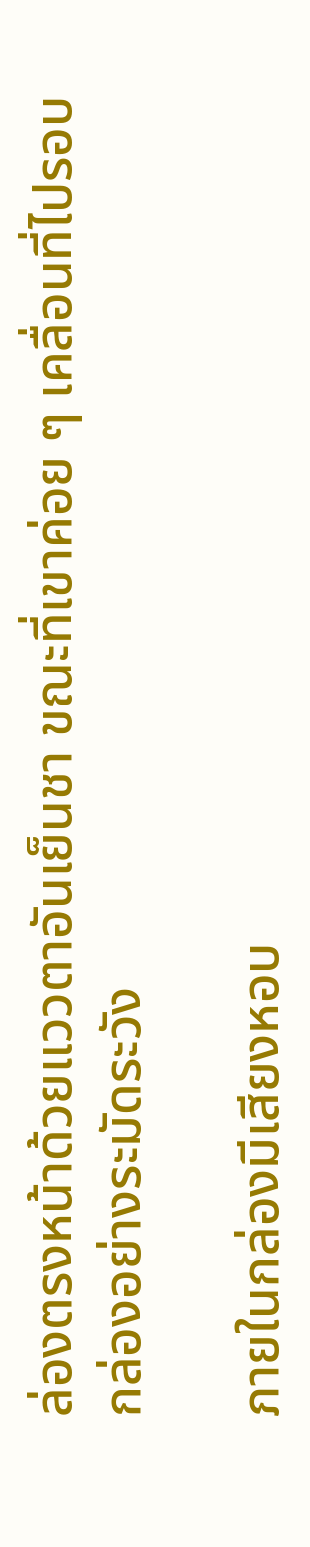ล่องตรงหน้าด้วยแววตาอันเย็นชา ขณะที่เขาค่อย ๆ เคลื่อนที่ไปรอบกล่องอย่างระมัดระวัง

ภายในกล่องมีเสียงหอบ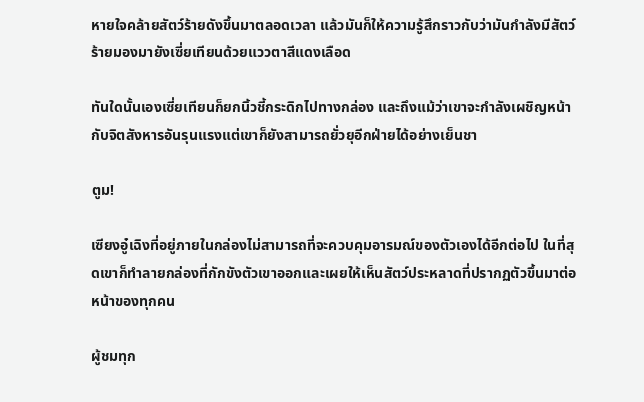หายใจคล้ายสัตว์ร้ายดังขึ้นมาตลอดเวลา แล้วมันก็ให้ความรู้สึกราวกับว่ามันกำลังมีสัตว์ร้ายมองมายังเซี่ยเทียนด้วยแววตาสีแดงเลือด

ทันใดนั้นเองเซี่ยเทียนก็ยกนิ้วชี้กระดิกไปทางกล่อง และถึงแม้ว่าเขาจะกำลังเผชิญหน้ากับจิตสังหารอันรุนแรงแต่เขาก็ยังสามารถยั่วยุอีกฝ่ายได้อย่างเย็นชา

ตูม!

เซียงอู๋เฉิงที่อยู่ภายในกล่องไม่สามารถที่จะควบคุมอารมณ์ของตัวเองได้อีกต่อไป ในที่สุดเขาก็ทำลายกล่องที่กักขังตัวเขาออกและเผยให้เห็นสัตว์ประหลาดที่ปรากฏตัวขึ้นมาต่อหน้าของทุกคน

ผู้ชมทุก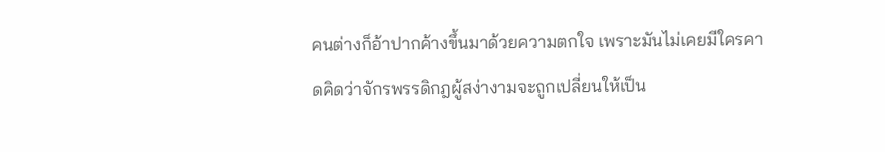คนต่างก็อ้าปากค้างขึ้นมาด้วยความตกใจ เพราะมันไม่เคยมีใครคาดคิดว่าจักรพรรดิกฎผู้สง่างามจะถูกเปลี่ยนให้เป็น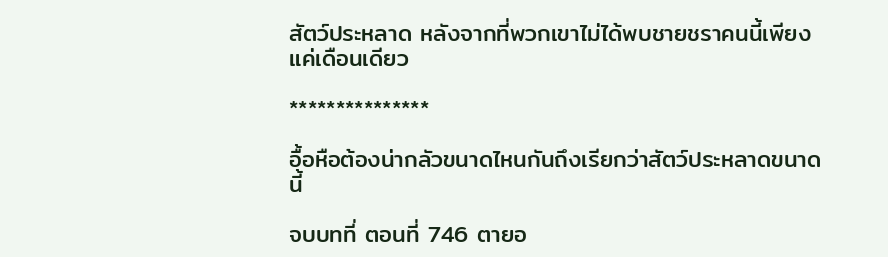สัตว์ประหลาด หลังจากที่พวกเขาไม่ได้พบชายชราคนนี้เพียงแค่เดือนเดียว

***************

อื้อหือต้องน่ากลัวขนาดไหนกันถึงเรียกว่าสัตว์ประหลาดขนาดนี้

จบบทที่ ตอนที่ 746 ตายอ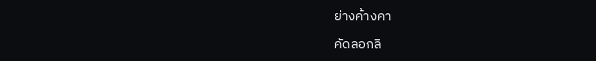ย่างค้างคา

คัดลอกลิ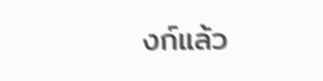งก์แล้ว